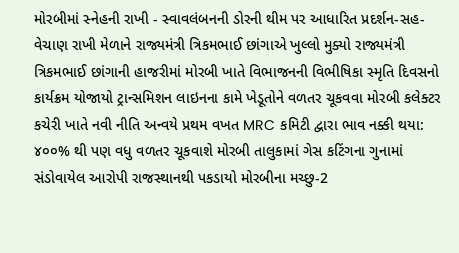મોરબીમાં સ્નેહની રાખી - સ્વાવલંબનની ડોરની થીમ પર આધારિત પ્રદર્શન-સહ-વેચાણ રાખી મેળાને રાજ્યમંત્રી ત્રિકમભાઈ છાંગાએ ખુલ્લો મુક્યો રાજ્યમંત્રી ત્રિકમભાઈ છાંગાની હાજરીમાં મોરબી ખાતે વિભાજનની વિભીષિકા સ્મૃતિ દિવસનો કાર્યક્રમ યોજાયો ટ્રાન્સમિશન લાઇનના કામે ખેડૂતોને વળતર ચૂકવવા મોરબી કલેક્ટર કચેરી ખાતે નવી નીતિ અન્વયે પ્રથમ વખત MRC કમિટી દ્વારા ભાવ નક્કી થયા: ૪૦૦% થી પણ વધુ વળતર ચૂકવાશે મોરબી તાલુકામાં ગેસ કટિંગના ગુનામાં સંડોવાયેલ આરોપી રાજસ્થાનથી પકડાયો મોરબીના મચ્છુ-2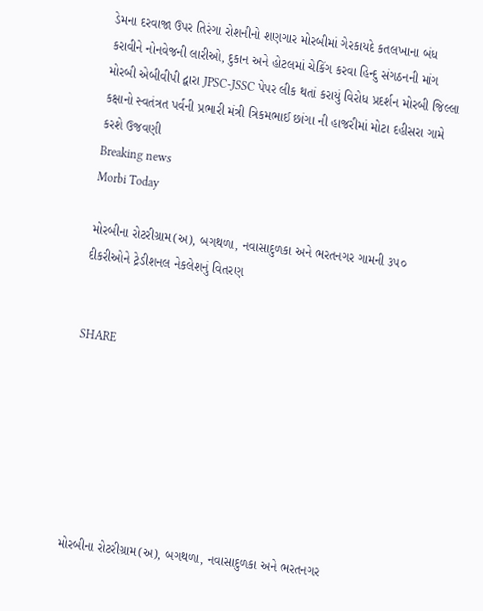ડેમના દરવાજા ઉપર તિરંગા રોશનીનો શણગાર મોરબીમાં ગેરકાયદે કતલખાના બંધ કરાવીને નોનવેજની લારીઓ, દુકાન અને હોટલમાં ચેકિંગ કરવા હિન્દુ સંગઠનની માંગ મોરબી એબીવીપી દ્વારા JPSC-JSSC પેપર લીક થતાં કરાયું વિરોધ પ્રદર્શન મોરબી જિલ્લા કક્ષાનો સ્વતંત્રત પર્વની પ્રભારી મંત્રી ત્રિકમભાઈ છાંગા ની હાજરીમાં મોટા દહીસરા ગામે કરશે ઉજવણી
Breaking news
Morbi Today

મોરબીના રોટરીગ્રામ(અ), બગથળા, નવાસાદુળકા અને ભરતનગર ગામની ૩૫૦ દીકરીઓને ટ્રેડીશનલ નેકલેશનું વિતરણ


SHARE







મોરબીના રોટરીગ્રામ(અ), બગથળા, નવાસાદુળકા અને ભરતનગર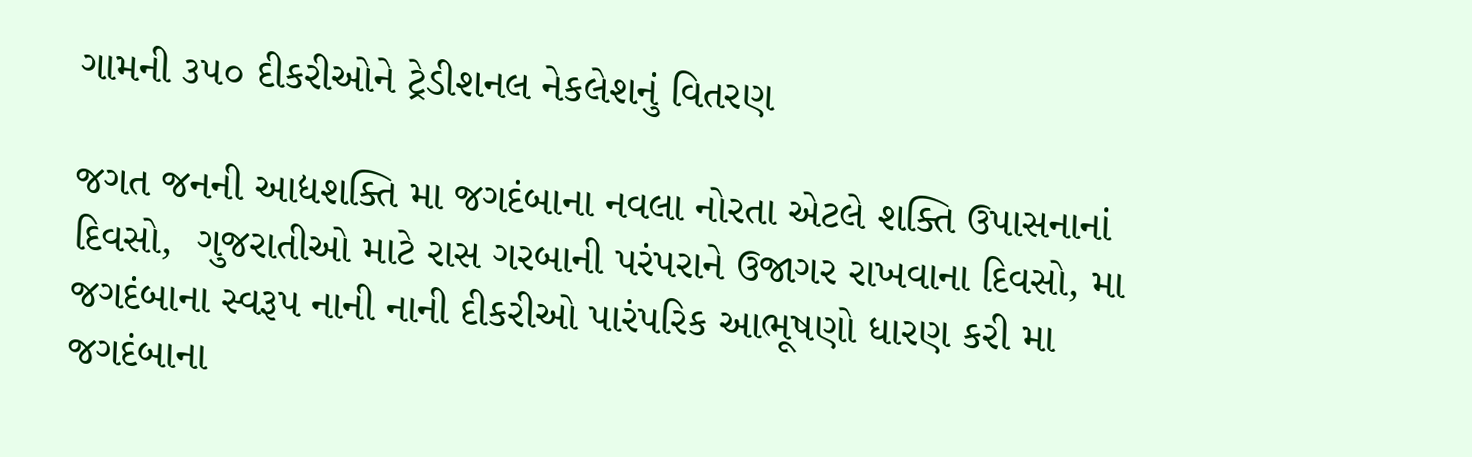ગામની ૩૫૦ દીકરીઓને ટ્રેડીશનલ નેકલેશનું વિતરણ

જગત જનની આદ્યશક્તિ મા જગદંબાના નવલા નોરતા એટલે શક્તિ ઉપાસનાનાં દિવસો,  ગુજરાતીઓ માટે રાસ ગરબાની પરંપરાને ઉજાગર રાખવાના દિવસો, મા જગદંબાના સ્વરૂપ નાની નાની દીકરીઓ પારંપરિક આભૂષણો ધારણ કરી મા જગદંબાના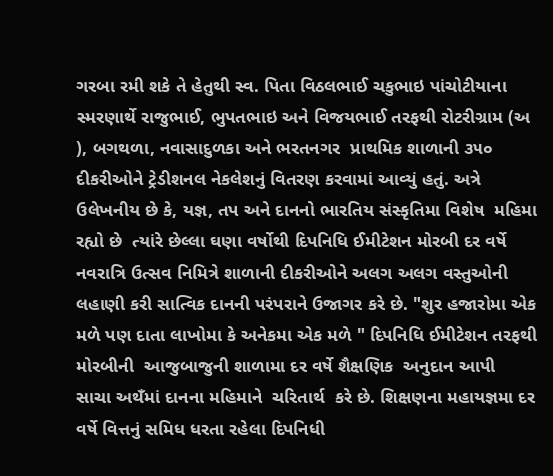ગરબા રમી શકે તે હેતુથી સ્વ. પિતા વિઠલભાઈ ચકુભાઇ પાંચોટીયાના સ્મરણાર્થે રાજુભાઈ, ભુપતભાઇ અને વિજયભાઈ તરફથી રોટરીગ્રામ (અ ), બગથળા, નવાસાદુળકા અને ભરતનગર  પ્રાથમિક શાળાની ૩૫૦ દીકરીઓને ટ્રેડીશનલ નેકલેશનું વિતરણ કરવામાં આવ્યું હતું. અત્રે ઉલેખનીય છે કે, યજ્ઞ, તપ અને દાનનો ભારતિય સંસ્કૃતિમા વિશેષ  મહિમા રહ્યો છે  ત્યાંરે છેલ્લા ઘણા વર્ષોથી દિપનિધિ ઈમીટેશન મોરબી દર વર્ષે નવરાત્રિ ઉત્સવ નિમિત્રે શાળાની દીકરીઓને અલગ અલગ વસ્તુઓની લહાણી કરી સાત્વિક દાનની પરંપરાને ઉજાગર કરે છે. "શુર હજારોમા એક મળે પણ દાતા લાખોમા કે અનેકમા એક મળે " દિપનિધિ ઈમીટેશન તરફથી મોરબીની  આજુબાજુની શાળામા દર વર્ષે શૈક્ષણિક  અનુદાન આપી  સાચા અથઁમાં દાનના મહિમાને  ચરિતાર્થ  કરે છે. શિક્ષણના મહાયજ્ઞમા દર વર્ષે વિત્તનું સમિધ ધરતા રહેલા દિપનિધી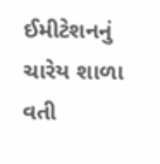ઈમીટેશનનું ચારેય શાળા વતી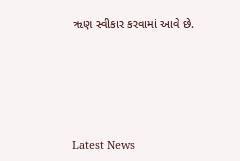ૠણ સ્વીકાર કરવામાં આવે છે.






Latest News